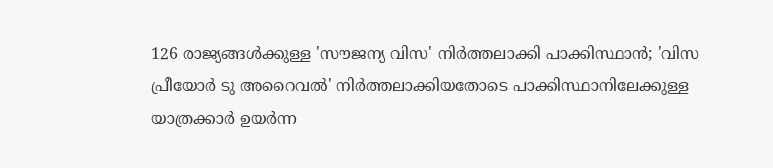126 രാജ്യങ്ങള്‍ക്കുള്ള 'സൗജന്യ വിസ' നിര്‍ത്തലാക്കി പാക്കിസ്ഥാന്‍; 'വിസ പ്രീയോര്‍ ടു അറൈവല്‍' നിര്‍ത്തലാക്കിയതോടെ പാക്കിസ്ഥാനിലേക്കുള്ള യാത്രക്കാര്‍ ഉയര്‍ന്ന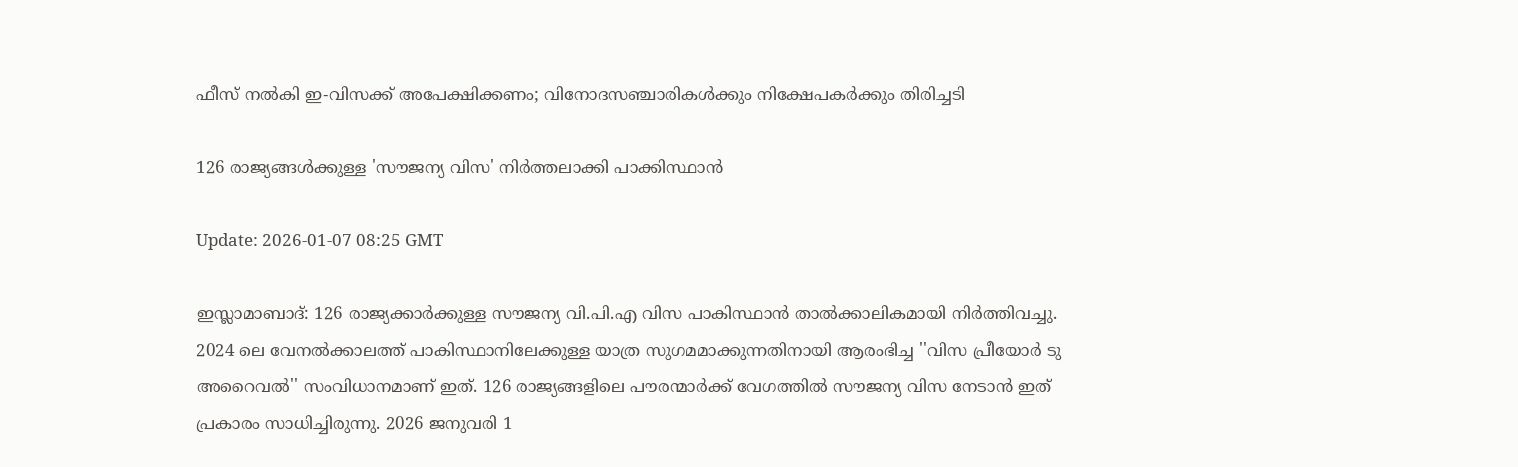ഫീസ് നല്‍കി ഇ-വിസക്ക് അപേക്ഷിക്കണം; വിനോദസഞ്ചാരികള്‍ക്കും നിക്ഷേപകര്‍ക്കും തിരിച്ചടി

126 രാജ്യങ്ങള്‍ക്കുള്ള 'സൗജന്യ വിസ' നിര്‍ത്തലാക്കി പാക്കിസ്ഥാന്‍

Update: 2026-01-07 08:25 GMT

ഇസ്ലാമാബാദ്: 126 രാജ്യക്കാര്‍ക്കുള്ള സൗജന്യ വി.പി.എ വിസ പാകിസ്ഥാന്‍ താല്‍ക്കാലികമായി നിര്‍ത്തിവച്ചു. 2024 ലെ വേനല്‍ക്കാലത്ത് പാകിസ്ഥാനിലേക്കുള്ള യാത്ര സുഗമമാക്കുന്നതിനായി ആരംഭിച്ച ''വിസ പ്രീയോര്‍ ടു അറൈവല്‍'' സംവിധാനമാണ് ഇത്. 126 രാജ്യങ്ങളിലെ പൗരന്മാര്‍ക്ക് വേഗത്തില്‍ സൗജന്യ വിസ നേടാന്‍ ഇത് പ്രകാരം സാധിച്ചിരുന്നു. 2026 ജനുവരി 1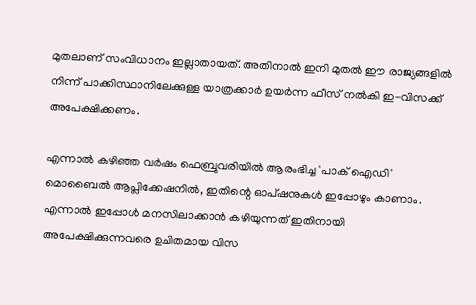മുതലാണ് സംവിധാനം ഇല്ലാതായത്. അതിനാല്‍ ഇനി മുതല്‍ ഈ രാജ്യങ്ങളില്‍ നിന്ന് പാക്കിസ്ഥാനിലേക്കുള്ള യാത്രക്കാര്‍ ഉയര്‍ന്ന ഫീസ് നല്‍കി ഇ-വിസക്ക് അപേക്ഷിക്കണം.

എന്നാല്‍ കഴിഞ്ഞ വര്‍ഷം ഫെബ്രുവരിയില്‍ ആരംഭിച്ച 'പാക് ഐഡി' മൊബൈല്‍ ആപ്ലിക്കേഷനില്‍, ഇതിന്റെ ഓപ്ഷനുകള്‍ ഇപ്പോഴും കാണാം. എന്നാല്‍ ഇപ്പോള്‍ മനസിലാക്കാന്‍ കഴിയുന്നത് ഇതിനായി അപേക്ഷിക്കുന്നവരെ ഉചിതമായ വിസ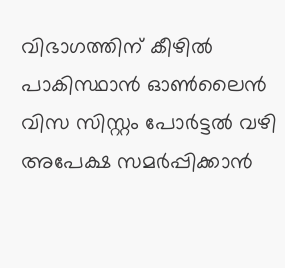വിഭാഗത്തിന് കീഴില്‍ പാകിസ്ഥാന്‍ ഓണ്‍ലൈന്‍ വിസ സിസ്റ്റം പോര്‍ട്ടല്‍ വഴി അപേക്ഷ സമര്‍പ്പിക്കാന്‍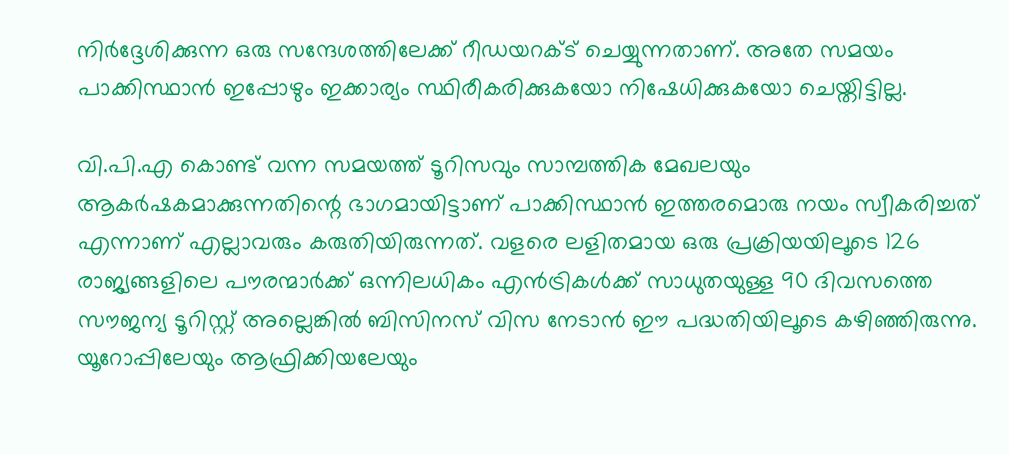നിര്‍ദ്ദേശിക്കുന്ന ഒരു സന്ദേശത്തിലേക്ക് റീഡയറക്ട് ചെയ്യുന്നതാണ്. അതേ സമയം പാക്കിസ്ഥാന്‍ ഇപ്പോഴും ഇക്കാര്യം സ്ഥിരീകരിക്കുകയോ നിഷേധിക്കുകയോ ചെയ്തിട്ടില്ല.

വി.പി.എ കൊണ്ട് വന്ന സമയത്ത് ടൂറിസവും സാമ്പത്തിക മേഖലയും ആകര്‍ഷകമാക്കുന്നതിന്റെ ഭാഗമായിട്ടാണ് പാക്കിസ്ഥാന്‍ ഇത്തരമൊരു നയം സ്വീകരിച്ചത് എന്നാണ് എല്ലാവരും കരുതിയിരുന്നത്. വളരെ ലളിതമായ ഒരു പ്രക്രിയയിലൂടെ 126 രാജ്യങ്ങളിലെ പൗരന്മാര്‍ക്ക് ഒന്നിലധികം എന്‍ട്രികള്‍ക്ക് സാധുതയുള്ള 90 ദിവസത്തെ സൗജന്യ ടൂറിസ്റ്റ് അല്ലെങ്കില്‍ ബിസിനസ് വിസ നേടാന്‍ ഈ പദ്ധതിയിലൂടെ കഴിഞ്ഞിരുന്നു. യൂറോപ്പിലേയും ആഫ്രിക്കിയലേയും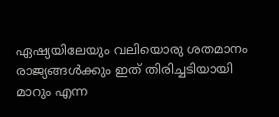ഏഷ്യയിലേയും വലിയൊരു ശതമാനം രാജ്യങ്ങള്‍ക്കും ഇത് തിരിച്ചടിയായി മാറും എന്ന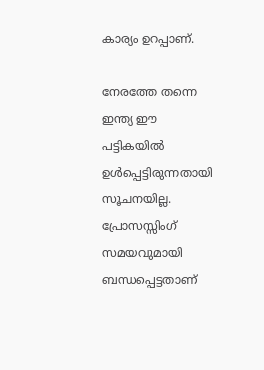കാര്യം ഉറപ്പാണ്.

നേരത്തേ തന്നെ ഇന്ത്യ ഈ പട്ടികയില്‍ ഉള്‍പ്പെട്ടിരുന്നതായി സൂചനയില്ല. പ്രോസസ്സിംഗ് സമയവുമായി ബന്ധപ്പെട്ടതാണ്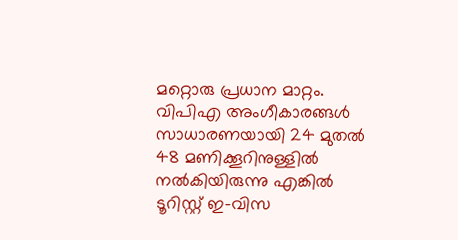മറ്റൊരു പ്രധാന മാറ്റം. വിപിഎ അംഗീകാരങ്ങള്‍ സാധാരണയായി 24 മുതല്‍ 48 മണിക്കൂറിനുള്ളില്‍ നല്‍കിയിരുന്നു എങ്കില്‍ ടൂറിസ്റ്റ് ഇ-വിസ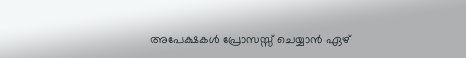അപേക്ഷകള്‍ പ്രോസസ്സ് ചെയ്യാന്‍ ഏഴ്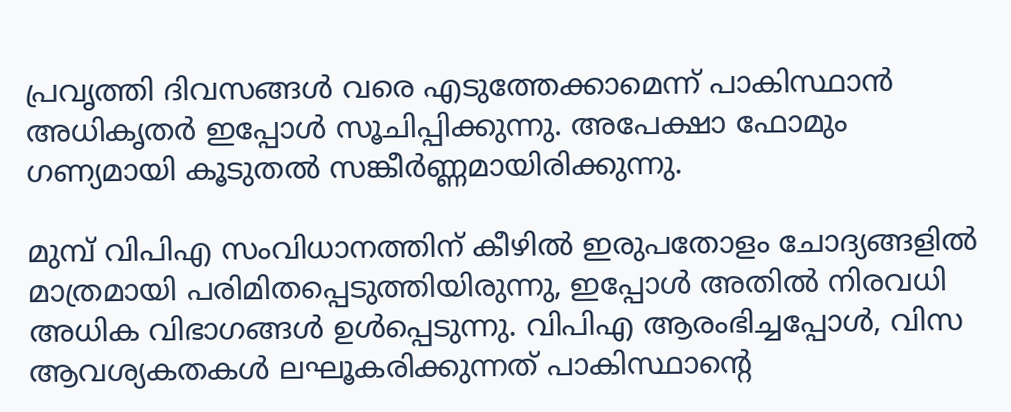പ്രവൃത്തി ദിവസങ്ങള്‍ വരെ എടുത്തേക്കാമെന്ന് പാകിസ്ഥാന്‍ അധികൃതര്‍ ഇപ്പോള്‍ സൂചിപ്പിക്കുന്നു. അപേക്ഷാ ഫോമും ഗണ്യമായി കൂടുതല്‍ സങ്കീര്‍ണ്ണമായിരിക്കുന്നു.

മുമ്പ് വിപിഎ സംവിധാനത്തിന് കീഴില്‍ ഇരുപതോളം ചോദ്യങ്ങളില്‍ മാത്രമായി പരിമിതപ്പെടുത്തിയിരുന്നു, ഇപ്പോള്‍ അതില്‍ നിരവധി അധിക വിഭാഗങ്ങള്‍ ഉള്‍പ്പെടുന്നു. വിപിഎ ആരംഭിച്ചപ്പോള്‍, വിസ ആവശ്യകതകള്‍ ലഘൂകരിക്കുന്നത് പാകിസ്ഥാന്റെ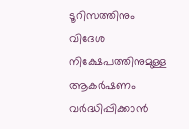ടൂറിസത്തിനും വിദേശ നിക്ഷേപത്തിനുമുള്ള ആകര്‍ഷണം വര്‍ദ്ധിപ്പിക്കാന്‍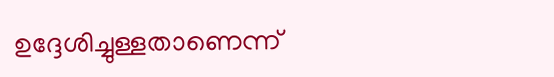ഉദ്ദേശിച്ചുള്ളതാണെന്ന്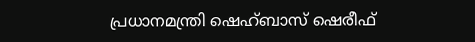പ്രധാനമന്ത്രി ഷെഹ്ബാസ് ഷെരീഫ്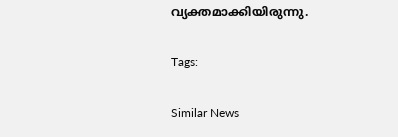വ്യക്തമാക്കിയിരുന്നു.

Tags:

Similar News